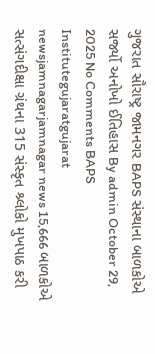ગુજરાત સૌરાષ્ટ્ર જામનગર BAPS સંસ્થાના બાળકોએ સર્જ્યો અનોખો ઈતિહાસ By admin October 29, 2025 No Comments BAPS Institutegujaratgujarat newsjamnagarjamnagar news 15,666 બાળકોએ સત્સંગદીક્ષા ગ્રંથના 315 સંસ્કૃત શ્ર્લોકો મુખપાઠ કરી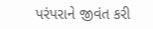પરંપરાને જીવંત કરી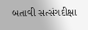બતાવી સત્સંગદીક્ષા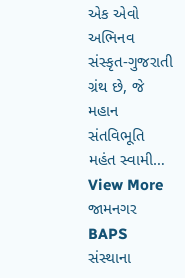એક એવો અભિનવ સંસ્કૃત-ગુજરાતી ગ્રંથ છે, જે મહાન સંતવિભૂતિ મહંત સ્વામી… View More જામનગર BAPS સંસ્થાના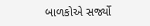બાળકોએ સર્જ્યો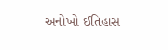અનોખો ઈતિહાસ